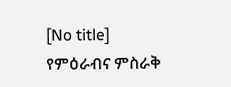[No title]
የምዕራብና ምስራቅ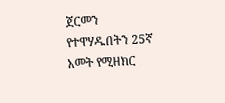ጀርመን የተዋሃዱበትን 25ኛ አመት የሚዘክር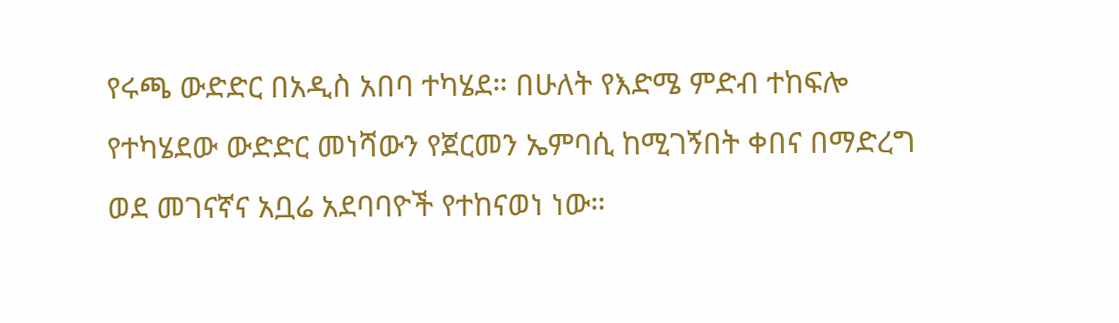የሩጫ ውድድር በአዲስ አበባ ተካሄደ። በሁለት የእድሜ ምድብ ተከፍሎ የተካሄደው ውድድር መነሻውን የጀርመን ኤምባሲ ከሚገኝበት ቀበና በማድረግ ወደ መገናኛና አቧሬ አደባባዮች የተከናወነ ነው።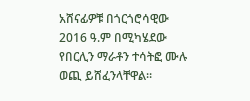አሸናፊዎቹ በጎርጎሮሳዊው 2016 ዓ.ም በሚካሄደው የበርሊን ማራቶን ተሳትፎ ሙሉ ወጪ ይሸፈንላቸዋል።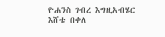ዮሐንስ ገብረ እግዚአብሄር
እሸቴ በቀለ